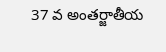37 వ అంతర్జాతీయ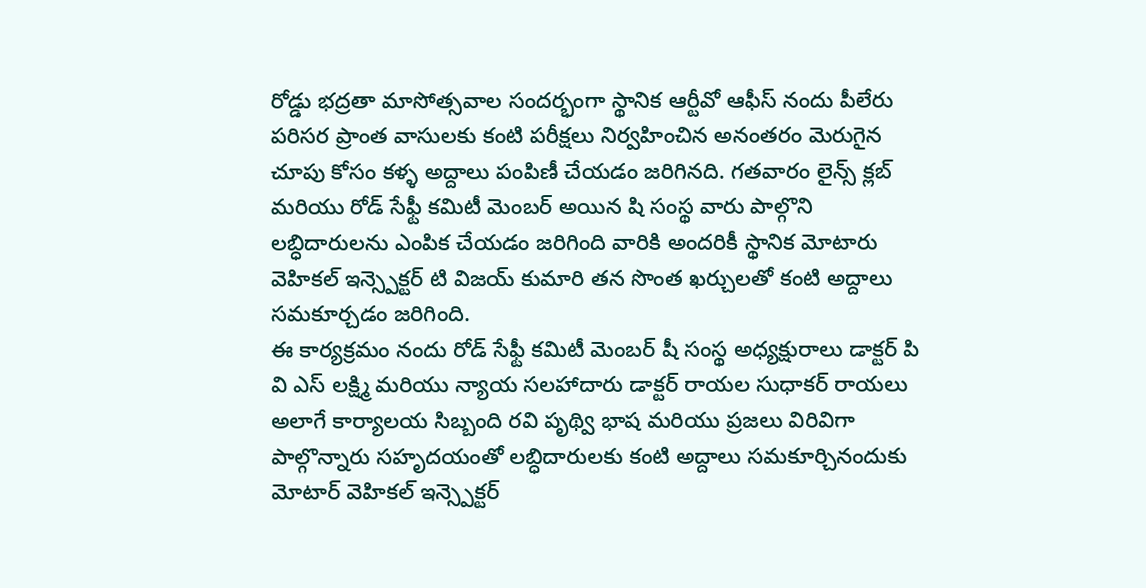రోడ్డు భద్రతా మాసోత్సవాల సందర్భంగా స్థానిక ఆర్టీవో ఆఫీస్ నందు పీలేరు పరిసర ప్రాంత వాసులకు కంటి పరీక్షలు నిర్వహించిన అనంతరం మెరుగైన చూపు కోసం కళ్ళ అద్దాలు పంపిణీ చేయడం జరిగినది. గతవారం లైన్స్ క్లబ్ మరియు రోడ్ సేఫ్టీ కమిటీ మెంబర్ అయిన షి సంస్థ వారు పాల్గొని లబ్ధిదారులను ఎంపిక చేయడం జరిగింది వారికి అందరికీ స్థానిక మోటారు వెహికల్ ఇన్స్పెక్టర్ టి విజయ్ కుమారి తన సొంత ఖర్చులతో కంటి అద్దాలు సమకూర్చడం జరిగింది.
ఈ కార్యక్రమం నందు రోడ్ సేఫ్టీ కమిటీ మెంబర్ షీ సంస్థ అధ్యక్షురాలు డాక్టర్ పి వి ఎస్ లక్ష్మి మరియు న్యాయ సలహాదారు డాక్టర్ రాయల సుధాకర్ రాయలు అలాగే కార్యాలయ సిబ్బంది రవి పృథ్వి భాష మరియు ప్రజలు విరివిగా పాల్గొన్నారు సహృదయంతో లబ్ధిదారులకు కంటి అద్దాలు సమకూర్చినందుకు మోటార్ వెహికల్ ఇన్స్పెక్టర్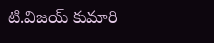టి.విజయ్ కుమారి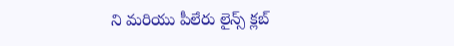ని మరియు పీలేరు లైన్స్ క్లబ్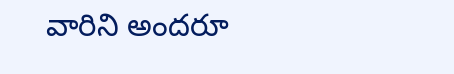వారిని అందరూ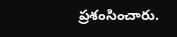ప్రశంసించారు.